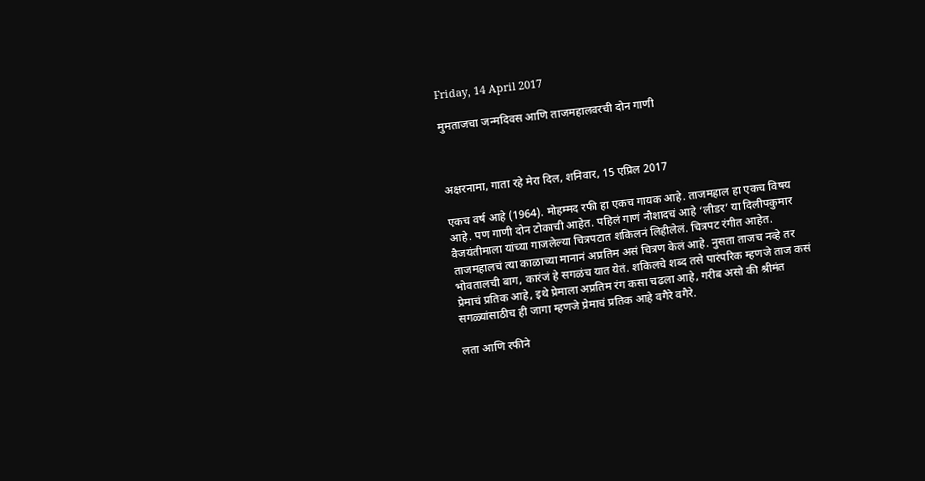Friday, 14 April 2017

मुमताजचा जन्मदिवस आणि ताजमहालवरची दोन गाणी



अक्षरनामा, गाता रहे मेरा दिल, शनिवार, 15 एप्रिल 2017

एकच वर्ष आहे (1964). मोहम्मद रफी हा एकच गायक आहे. ताजमहाल हा एकच विषय आहे. पण गाणी दोन टोकाची आहेत. पहिलं गाणं नौशादचं आहे ‘लीडर’ या दिलीपकुमार वैजयंतीमाला यांच्या गाजलेल्या चित्रपटात शकिलनं लिहीलेलं. चित्रपट रंगीत आहेत. ताजमहालचं त्या काळाच्या मानानं अप्रतिम असं चित्रण केलं आहे. नुसता ताजच नव्हे तर भोवतालची बाग, कारंजं हे सगळंच यात येतं. शकिलचे शब्द तसे पारंपरिक म्हणजे ताज कसं प्रेमाचं प्रतिक आहे, इथे प्रेमाला अप्रतिम रंग कसा चढला आहे, गरीब असो की श्रीमंत सगळ्यांसाठीच ही जागा म्हणजे प्रेमाचं प्रतिक आहे वगैरे वगैरे.

लता आणि रफीने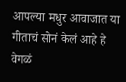आपल्या मधुर आवाजात या गीताचं सोनं केलं आहे हे वेगळं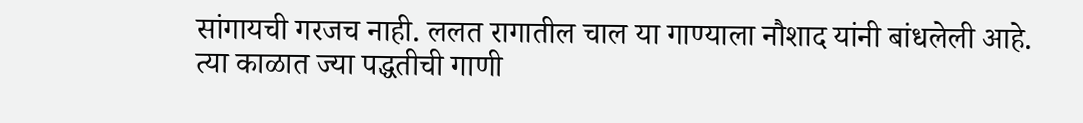सांगायची गरजच नाही. ललत रागातील चाल या गाण्याला नौशाद यांनी बांधलेली आहे. त्या काळात ज्या पद्धतीची गाणी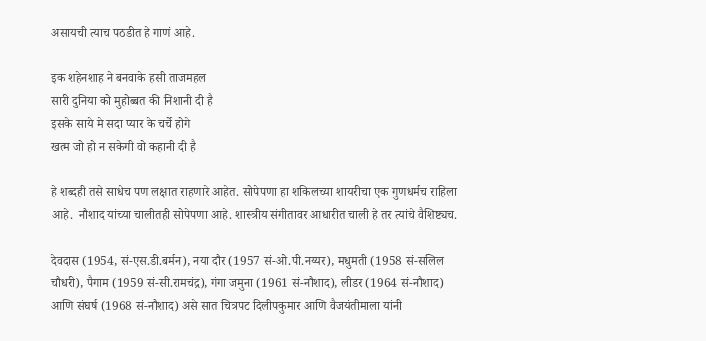असायची त्याच पठडीत हे गाणं आहे.

इक शहेनशाह ने बनवाके हसी ताजमहल
सारी दुनिया को मुहोब्बत की निशानी दी है
इसके साये मे सदा प्यार के चर्चे होगे
खत्म जो हो न सकेगी वो कहानी दी है

हे शब्दही तसे साधेच पण लक्षात राहणारे आहेत. सोपेपणा हा शकिलच्या शायरीचा एक गुणधर्मच राहिला आहे.  नौशाद यांच्या चालीतही सोपेपणा आहे. शास्त्रीय संगीतावर आधारीत चाली हे तर त्यांचे वैशिष्ट्यच.

देवदास (1954, सं-एस.डी.बर्मन), नया दौर (1957 सं-ओ.पी.नय्यर), मधुमती (1958 सं-सलिल चौधरी), पैगाम (1959 सं-सी.रामचंद्र), गंगा जमुना (1961 सं-नौशाद), लीडर (1964 सं-नौशाद) आणि संघर्ष (1968 सं-नौशाद) असे सात चित्रपट दिलीपकुमार आणि वैजयंतीमाला यांनी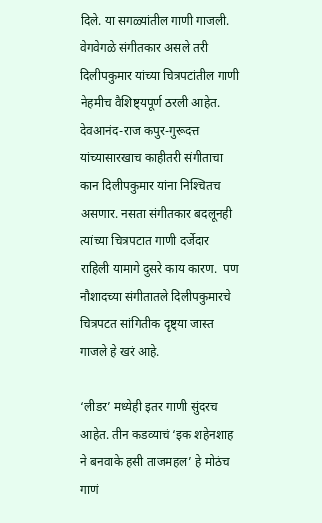दिले. या सगळ्यांतील गाणी गाजली. वेगवेगळे संगीतकार असले तरी दिलीपकुमार यांच्या चित्रपटांतील गाणी नेहमीच वैशिष्ट्यपूर्ण ठरली आहेत. देवआनंद-राज कपुर-गुरूदत्त यांच्यासारखाच काहीतरी संगीताचा कान दिलीपकुमार यांना निश्‍चितच असणार. नसता संगीतकार बदलूनही त्यांच्या चित्रपटात गाणी दर्जेदार राहिली यामागे दुसरे काय कारण.  पण नौशादच्या संगीतातले दिलीपकुमारचे चित्रपटत सांगितीक दृष्ट्या जास्त गाजले हे खरं आहे.

‘लीडर’ मध्येही इतर गाणी सुंदरच आहेत. तीन कडव्याचं ‘इक शहेनशाह ने बनवाके हसी ताजमहल’ हे मोठंच गाणं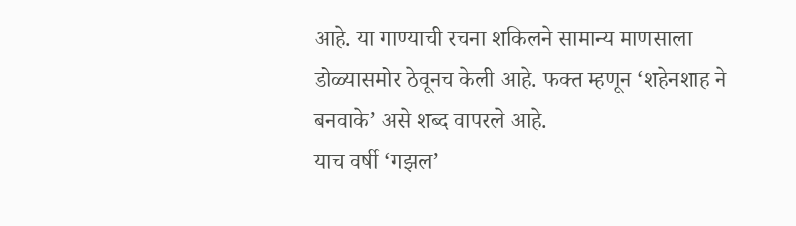आहे. या गाण्याची रचना शकिलने सामान्य माणसाला डोळ्यासमोर ठेवूनच केली आहे. फक्त म्हणून ‘शहेनशाह ने बनवाके’ असे शब्द वापरले आहे.
याच वर्षी ‘गझल’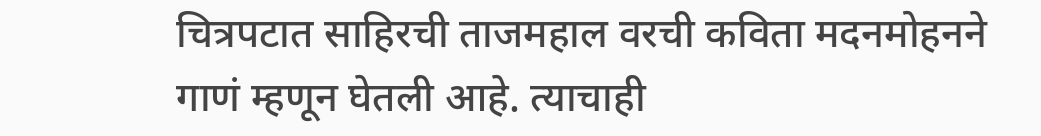चित्रपटात साहिरची ताजमहाल वरची कविता मदनमोहनने गाणं म्हणून घेतली आहे. त्याचाही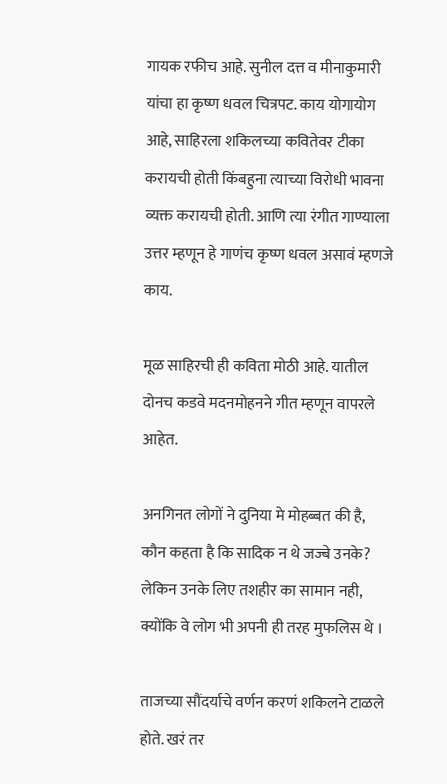गायक रफीच आहे. सुनील दत्त व मीनाकुमारी यांचा हा कृष्ण धवल चित्रपट. काय योगायोग आहे, साहिरला शकिलच्या कवितेवर टीका करायची होती किंबहुना त्याच्या विरोधी भावना व्यक्त करायची होती. आणि त्या रंगीत गाण्याला उत्तर म्हणून हे गाणंच कृष्ण धवल असावं म्हणजे काय.

मूळ साहिरची ही कविता मोठी आहे. यातील दोनच कडवे मदनमोहनने गीत म्हणून वापरले आहेत.

अनगिनत लोगों ने दुनिया मे मोहब्बत की है,
कौन कहता है कि सादिक न थे जज्बे उनके?
लेकिन उनके लिए तशहीर का सामान नही,
क्योंकि वे लोग भी अपनी ही तरह मुफलिस थे ।

ताजच्या सौंदर्याचे वर्णन करणं शकिलने टाळले होते. खरं तर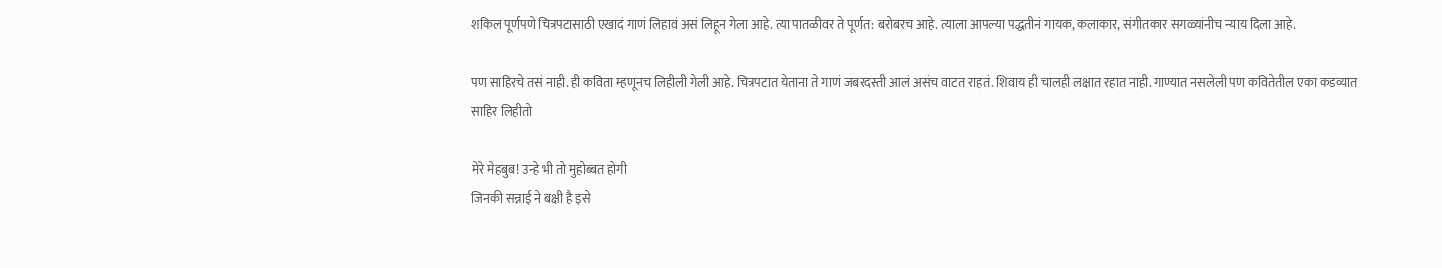शकिल पूर्णपणे चित्रपटासाठी एखादं गाणं लिहावं असं लिहून गेला आहे. त्या पातळीवर ते पूर्णत: बरोबरच आहे. त्याला आपल्या पद्धतीनं गायक, कलाकार, संगीतकार सगळ्यांनीच न्याय दिला आहे.

पण साहिरचे तसं नाही. ही कविता म्हणूनच लिहीली गेली आहे. चित्रपटात येताना ते गाणं जबरदस्ती आलं असंच वाटत राहतं. शिवाय ही चालही लक्षात रहात नाही. गाण्यात नसलेली पण कवितेतील एका कडव्यात साहिर लिहीतो

मेरे मेहबुब! उन्हे भी तो मुहोब्बत होगी
जिनकी सन्नाई ने बक्षी है इसे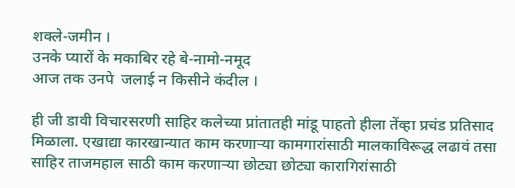शक्ले-जमीन ।
उनके प्यारों के मकाबिर रहे बे-नामो-नमूद
आज तक उनपे  जलाई न किसीने कंदील ।

ही जी डावी विचारसरणी साहिर कलेच्या प्रांतातही मांडू पाहतो हीला तेंव्हा प्रचंड प्रतिसाद मिळाला. एखाद्या कारखान्यात काम करणार्‍या कामगारांसाठी मालकाविरूद्ध लढावं तसा साहिर ताजमहाल साठी काम करणार्‍या छोट्या छोट्या कारागिरांसाठी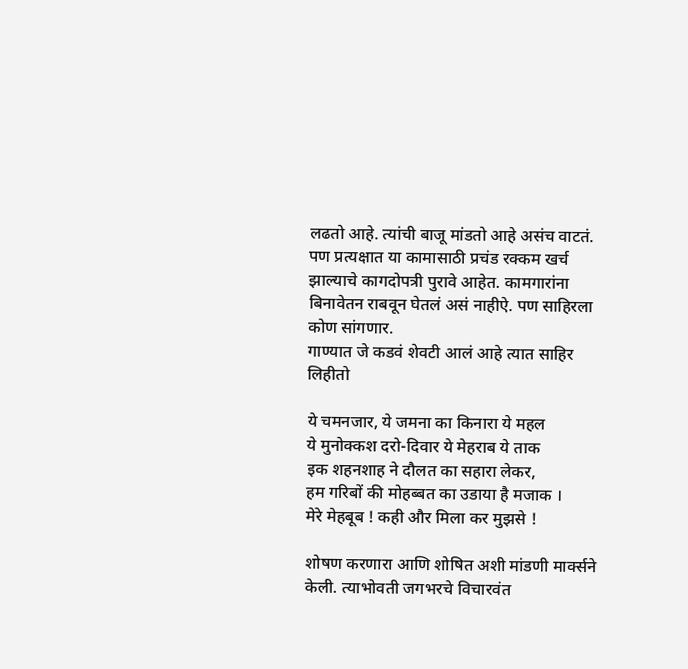लढतो आहे. त्यांची बाजू मांडतो आहे असंच वाटतं. पण प्रत्यक्षात या कामासाठी प्रचंड रक्कम खर्च झाल्याचे कागदोपत्री पुरावे आहेत. कामगारांना बिनावेतन राबवून घेतलं असं नाहीऐ. पण साहिरला कोण सांगणार.
गाण्यात जे कडवं शेवटी आलं आहे त्यात साहिर लिहीतो

ये चमनजार, ये जमना का किनारा ये महल
ये मुनोक्कश दरो-दिवार ये मेहराब ये ताक
इक शहनशाह ने दौलत का सहारा लेकर,
हम गरिबों की मोहब्बत का उडाया है मजाक ।
मेरे मेहबूब ! कही और मिला कर मुझसे !

शोषण करणारा आणि शोषित अशी मांडणी मार्क्सने केली. त्याभोवती जगभरचे विचारवंत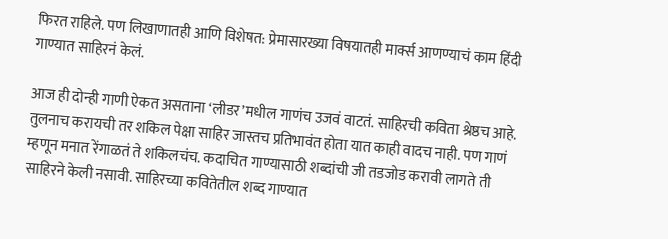फिरत राहिले. पण लिखाणातही आणि विशेषत: प्रेमासारख्या विषयातही मार्क्स आणण्याचं काम हिंदी गाण्यात साहिरनं केलं.

आज ही दोन्ही गाणी ऐकत असताना ‘लीडर’मधील गाणंच उजवं वाटतं. साहिरची कविता श्रेष्ठच आहे. तुलनाच करायची तर शकिल पेक्षा साहिर जास्तच प्रतिभावंत होता यात काही वादच नाही. पण गाणं म्हणून मनात रेंगाळतं ते शकिलचंच. कदाचित गाण्यासाठी शब्दांची जी तडजोड करावी लागते ती साहिरने केली नसावी. साहिरच्या कवितेतील शब्द गाण्यात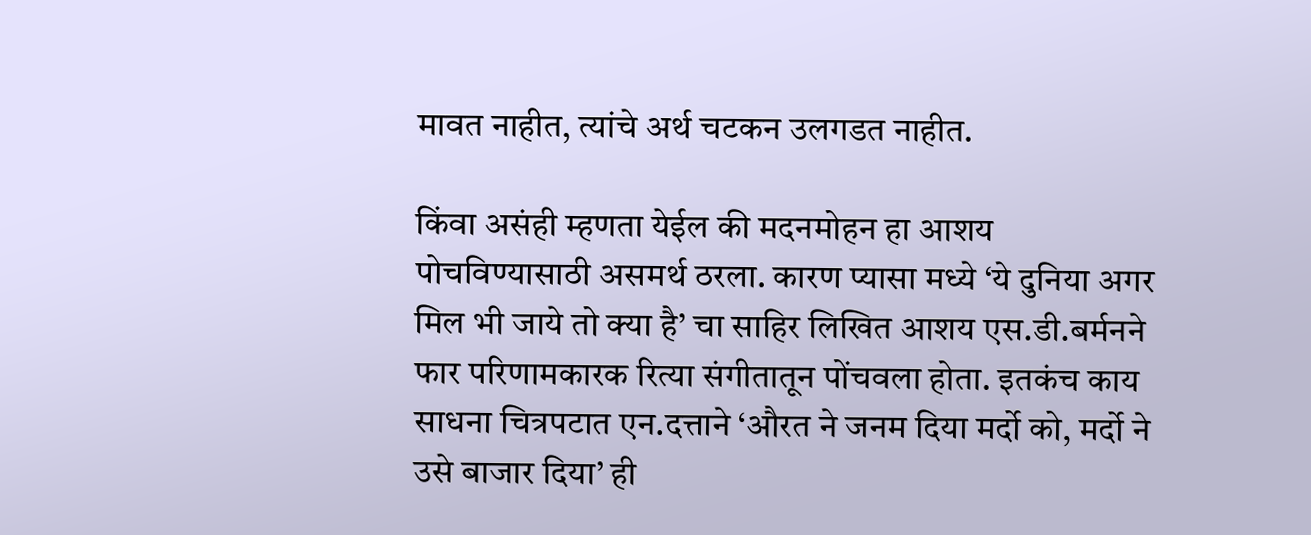मावत नाहीत, त्यांचे अर्थ चटकन उलगडत नाहीत.

किंवा असंही म्हणता येईल की मदनमोहन हा आशय पोचविण्यासाठी असमर्थ ठरला. कारण प्यासा मध्ये ‘ये दुनिया अगर मिल भी जाये तो क्या है’ चा साहिर लिखित आशय एस.डी.बर्मनने फार परिणामकारक रित्या संगीतातून पोंचवला होता. इतकंच काय साधना चित्रपटात एन.दत्ताने ‘औरत ने जनम दिया मर्दो को, मर्दो ने उसे बाजार दिया’ ही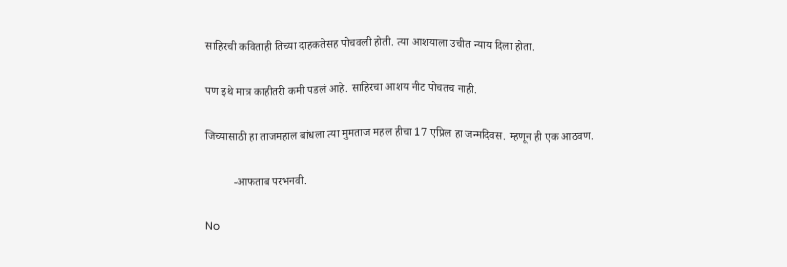साहिरची कविताही तिच्या दाहकतेसह पोचवली होती. त्या आशयाला उचीत न्याय दिला होता.

पण इथे मात्र काहीतरी कमी पडलं आहे. साहिरचा आशय नीट पोचतच नाही.

जिच्यासाठी हा ताजमहाल बांधला त्या मुमताज महल हीचा 17 एप्रिल हा जन्मदिवस. म्हणून ही एक आठवण.

          -आफताब परभनवी.

No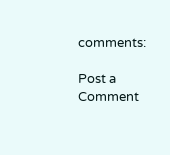comments:

Post a Comment